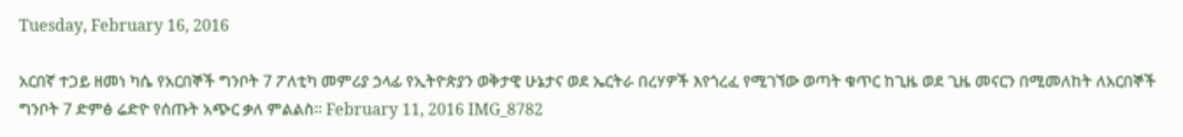Tuesday, February 16, 2016

አርበኛ ተጋይ ዘመነ ካሴ የአርበኞች ግንቦት 7 ፖለቲካ መምሪያ ኃላፊ የኢትዮጵያን ወቅታዊ ሁኔታና ወደ ኤርትራ በረሃዎች እየጎረፈ የሚገኘው ወጣት ቁጥር ከጊዜ ወደ ጊዜ መናርን በሚመለከት ለአርበኞች ግንቦት 7 ድምፅ ሬድዮ የሰጡት አጭር ቃለ ምልልስ፡፡ February 11, 2016 IMG_8782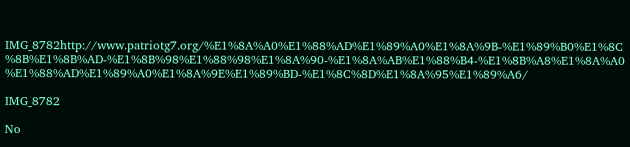IMG_8782http://www.patriotg7.org/%E1%8A%A0%E1%88%AD%E1%89%A0%E1%8A%9B-%E1%89%B0%E1%8C%8B%E1%8B%AD-%E1%8B%98%E1%88%98%E1%8A%90-%E1%8A%AB%E1%88%B4-%E1%8B%A8%E1%8A%A0%E1%88%AD%E1%89%A0%E1%8A%9E%E1%89%BD-%E1%8C%8D%E1%8A%95%E1%89%A6/

IMG_8782

No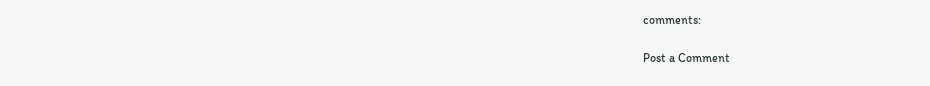comments:

Post a Comment